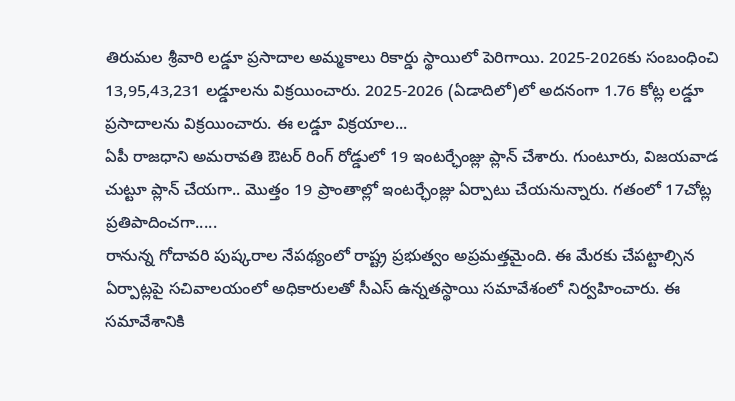తిరుమల శ్రీవారి లడ్డూ ప్రసాదాల అమ్మకాలు రికార్డు స్థాయిలో పెరిగాయి. 2025-2026కు సంబంధించి 13,95,43,231 లడ్డూలను విక్రయించారు. 2025-2026 (ఏడాదిలో)లో అదనంగా 1.76 కోట్ల లడ్డూ ప్రసాదాలను విక్రయించారు. ఈ లడ్డూ విక్రయాల...
ఏపీ రాజధాని అమరావతి ఔటర్ రింగ్ రోడ్డులో 19 ఇంటర్ఛేంజ్లు ప్లాన్ చేశారు. గుంటూరు, విజయవాడ చుట్టూ ప్లాన్ చేయగా.. మొత్తం 19 ప్రాంతాల్లో ఇంటర్ఛేంజ్లు ఏర్పాటు చేయనున్నారు. గతంలో 17చోట్ల ప్రతిపాదించగా.....
రానున్న గోదావరి పుష్కరాల నేపథ్యంలో రాష్ట్ర ప్రభుత్వం అప్రమత్తమైంది. ఈ మేరకు చేపట్టాల్సిన ఏర్పాట్లపై సచివాలయంలో అధికారులతో సీఎస్ ఉన్నతస్థాయి సమావేశంలో నిర్వహించారు. ఈ సమావేశానికి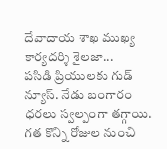దేవాదాయ శాఖ ముఖ్య కార్యదర్శి శైలజా...
పసిడి ప్రియులకు గుడ్ న్యూస్. నేడు బంగారం ధరలు స్వల్పంగా తగ్గాయి. గత కొన్ని రోజుల నుంచి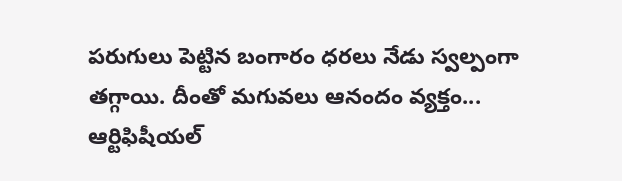పరుగులు పెట్టిన బంగారం ధరలు నేడు స్వల్పంగా తగ్గాయి. దీంతో మగువలు ఆనందం వ్యక్తం...
ఆర్టిఫిషీయల్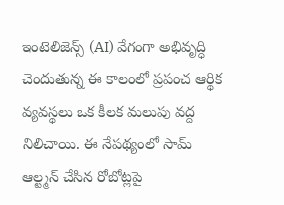ఇంటెలిజెన్స్ (AI) వేగంగా అభివృద్ధి చెందుతున్న ఈ కాలంలో ప్రపంచ ఆర్థిక వ్యవస్థలు ఒక కీలక మలుపు వద్ద నిలిచాయి. ఈ నేపథ్యంలో సామ్ ఆల్ట్మన్ చేసిన రోబోట్లపై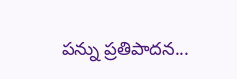పన్ను ప్రతిపాదన...